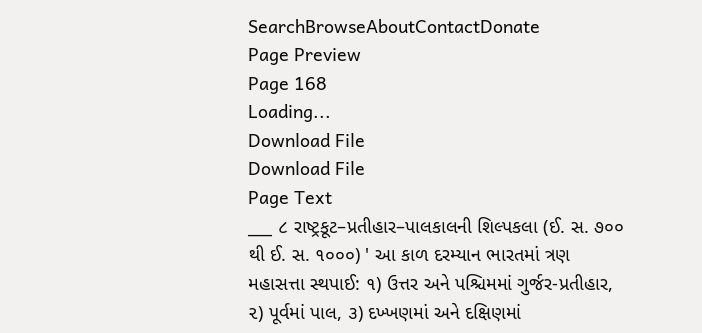SearchBrowseAboutContactDonate
Page Preview
Page 168
Loading...
Download File
Download File
Page Text
___ ૮ રાષ્ટ્રકૂટ–પ્રતીહાર–પાલકાલની શિલ્પકલા (ઈ. સ. ૭૦૦ થી ઈ. સ. ૧૦૦૦) ' આ કાળ દરમ્યાન ભારતમાં ત્રણ મહાસત્તા સ્થપાઈ: ૧) ઉત્તર અને પશ્ચિમમાં ગુર્જર-પ્રતીહાર, ૨) પૂર્વમાં પાલ, ૩) દખ્ખણમાં અને દક્ષિણમાં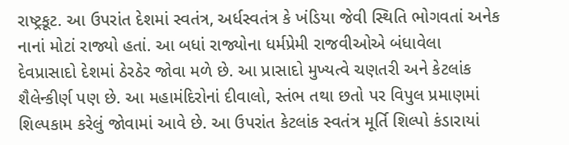રાષ્ટ્રકૂટ. આ ઉપરાંત દેશમાં સ્વતંત્ર, અર્ધસ્વતંત્ર કે ખંડિયા જેવી સ્થિતિ ભોગવતાં અનેક નાનાં મોટાં રાજ્યો હતાં. આ બધાં રાજ્યોના ધર્મપ્રેમી રાજવીઓએ બંધાવેલા દેવપ્રાસાદો દેશમાં ઠેરઠેર જોવા મળે છે. આ પ્રાસાદો મુખ્યત્વે ચણતરી અને કેટલાંક શૈલેન્કીર્ણ પણ છે. આ મહામંદિરોનાં દીવાલો, સ્તંભ તથા છતો પર વિપુલ પ્રમાણમાં શિલ્પકામ કરેલું જોવામાં આવે છે. આ ઉપરાંત કેટલાંક સ્વતંત્ર મૂર્તિ શિલ્પો કંડારાયાં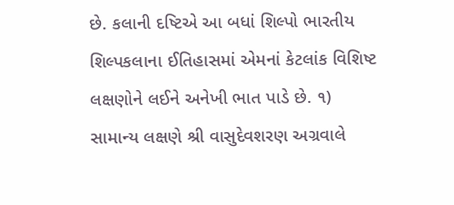છે. કલાની દષ્ટિએ આ બધાં શિલ્પો ભારતીય શિલ્પકલાના ઈતિહાસમાં એમનાં કેટલાંક વિશિષ્ટ લક્ષણોને લઈને અનેખી ભાત પાડે છે. ૧) સામાન્ય લક્ષણે શ્રી વાસુદેવશરણ અગ્રવાલે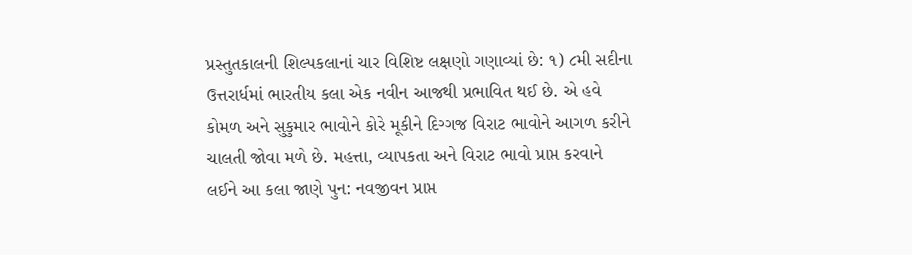પ્રસ્તુતકાલની શિલ્પકલાનાં ચાર વિશિષ્ટ લક્ષણો ગણાવ્યાં છે: ૧) ૮મી સદીના ઉત્તરાર્ધમાં ભારતીય કલા એક નવીન આજથી પ્રભાવિત થઈ છે. એ હવે કોમળ અને સુકુમાર ભાવોને કોરે મૂકીને દિગ્ગજ વિરાટ ભાવોને આગળ કરીને ચાલતી જોવા મળે છે. મહત્તા, વ્યાપકતા અને વિરાટ ભાવો પ્રાપ્ત કરવાને લઈને આ કલા જાણે પુન: નવજીવન પ્રાપ્ત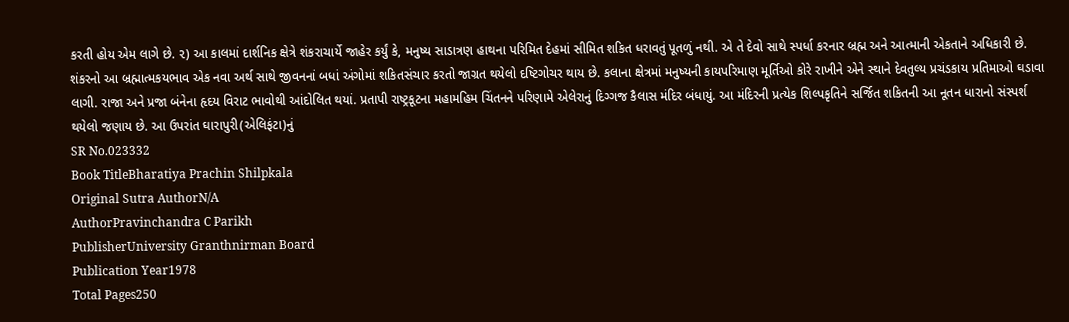કરતી હોય એમ લાગે છે. ૨) આ કાલમાં દાર્શનિક ક્ષેત્રે શંકરાચાર્યે જાહેર કર્યું કે, મનુષ્ય સાડાત્રણ હાથના પરિમિત દેહમાં સીમિત શકિત ધરાવતું પૂતળું નથી. એ તે દેવો સાથે સ્પર્ધા કરનાર બ્રહ્મ અને આત્માની એકતાને અધિકારી છે. શંકરનો આ બ્રહ્માત્મકયભાવ એક નવા અર્થ સાથે જીવનનાં બધાં અંગોમાં શકિતસંચાર કરતો જાગ્રત થયેલો દષ્ટિગોચર થાય છે. કલાના ક્ષેત્રમાં મનુષ્યની કાયપરિમાણ મૂર્તિઓ કોરે રાખીને એને સ્થાને દેવતુલ્ય પ્રચંડકાય પ્રતિમાઓ ઘડાવા લાગી. રાજા અને પ્રજા બંનેના હૃદય વિરાટ ભાવોથી આંદોલિત થયાં. પ્રતાપી રાષ્ટ્રકૂટના મહામહિમ ચિંતનને પરિણામે એલેરાનું દિગ્ગજ કૈલાસ મંદિર બંધાયું. આ મંદિરની પ્રત્યેક શિલ્પકૃતિને સર્જિત શકિતની આ નૂતન ધારાનો સંસ્પર્શ થયેલો જણાય છે. આ ઉપરાંત ઘારાપુરી(એલિફંટા)નું
SR No.023332
Book TitleBharatiya Prachin Shilpkala
Original Sutra AuthorN/A
AuthorPravinchandra C Parikh
PublisherUniversity Granthnirman Board
Publication Year1978
Total Pages250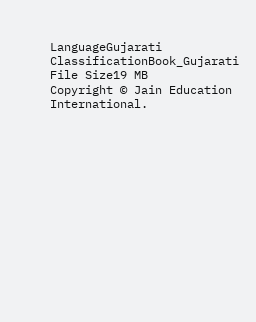LanguageGujarati
ClassificationBook_Gujarati
File Size19 MB
Copyright © Jain Education International.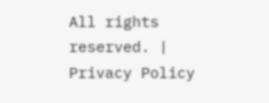All rights reserved. | Privacy Policy